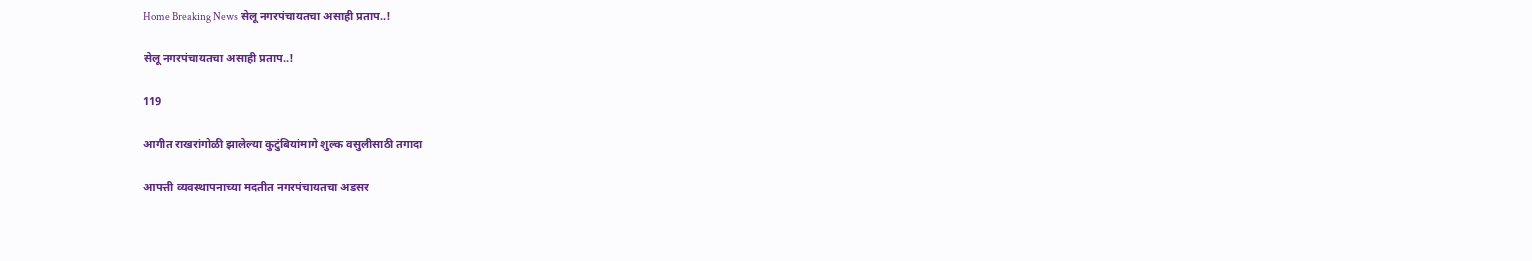Home Breaking News सेलू नगरपंचायतचा असाही प्रताप..!

सेलू नगरपंचायतचा असाही प्रताप..!

119

आगीत राखरांगोळी झालेल्या कुटुंबियांमागे शुल्क वसुलीसाठी तगादा

आपत्ती व्यवस्थापनाच्या मदतीत नगरपंचायतचा अडसर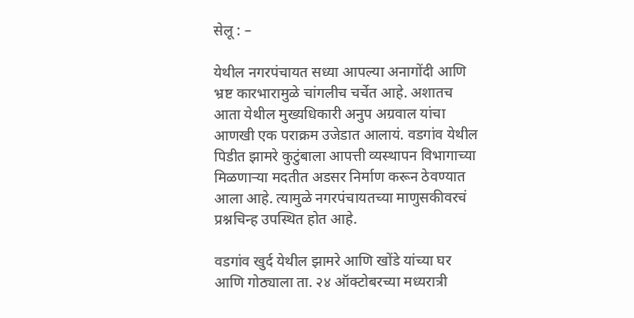सेलू : –

येथील नगरपंचायत सध्या आपल्या अनागोंदी आणि भ्रष्ट कारभारामुळे चांगलीच चर्चेत आहे. अशातच आता येथील मुख्यधिकारी अनुप अग्रवाल यांचा आणखी एक पराक्रम उजेडात आलायं. वडगांव येथील पिडीत झामरे कुटुंबाला आपत्ती व्यस्थापन विभागाच्या मिळणाऱ्या मदतीत अडसर निर्माण करून ठेवण्यात आला आहे. त्यामुळे नगरपंचायतच्या माणुसकीवरचं प्रश्नचिन्ह उपस्थित होत आहे.

वडगांव खुर्द येथील झामरे आणि खोंडे यांच्या घर आणि गोठ्याला ता. २४ ऑक्टोबरच्या मध्यरात्री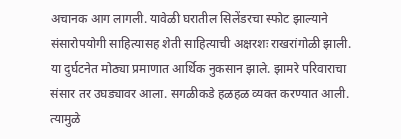अचानक आग लागली. यावेळी घरातील सिलेंडरचा स्फोट झाल्याने संसारोपयोगी साहित्यासह शेती साहित्याची अक्षरशः राखरांगोळी झाली. या दुर्घटनेत मोठ्या प्रमाणात आर्थिक नुकसान झाले. झामरे परिवाराचा संसार तर उघड्यावर आला. सगळीकडे हळहळ व्यक्त करण्यात आली. त्यामुळे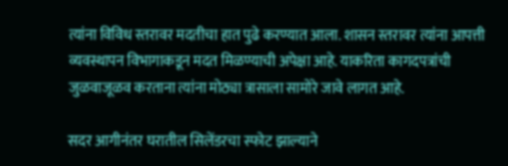त्यांना विविध स्तरावर मदतीचा हात पुढे करण्यात आला. शासन स्तरावर त्यांना आपत्ती व्यवस्थापन विभागाकडून मदत मिळण्याची अपेक्षा आहे. याकरिता कागदपत्रांची जुळवाजूळव करताना त्यांना मोठ्या त्रासाला सामोरे जावे लागत आहे.

सदर आगीनंतर घरातील सिलेंडरचा स्फोट झाल्याने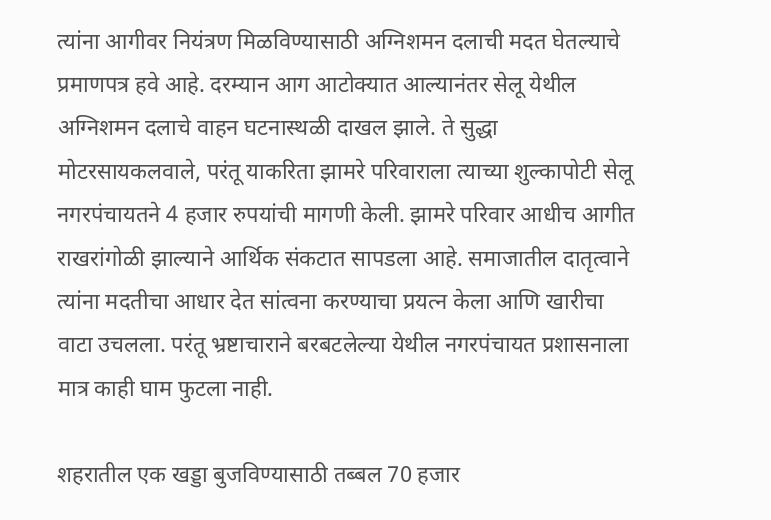त्यांना आगीवर नियंत्रण मिळविण्यासाठी अग्निशमन दलाची मदत घेतल्याचे प्रमाणपत्र हवे आहे. दरम्यान आग आटोक्यात आल्यानंतर सेलू येथील अग्निशमन दलाचे वाहन घटनास्थळी दाखल झाले. ते सुद्धा मोटरसायकलवाले, परंतू याकरिता झामरे परिवाराला त्याच्या शुल्कापोटी सेलू नगरपंचायतने 4 हजार रुपयांची मागणी केली. झामरे परिवार आधीच आगीत राखरांगोळी झाल्याने आर्थिक संकटात सापडला आहे. समाजातील दातृत्वाने त्यांना मदतीचा आधार देत सांत्वना करण्याचा प्रयत्न केला आणि खारीचा वाटा उचलला. परंतू भ्रष्टाचाराने बरबटलेल्या येथील नगरपंचायत प्रशासनाला मात्र काही घाम फुटला नाही.

शहरातील एक खड्डा बुजविण्यासाठी तब्बल 70 हजार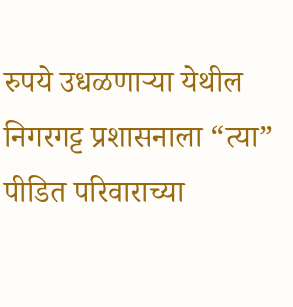रुपये उधळणाऱ्या येथील निगरगट्ट प्रशासनाला “त्या” पीडित परिवाराच्या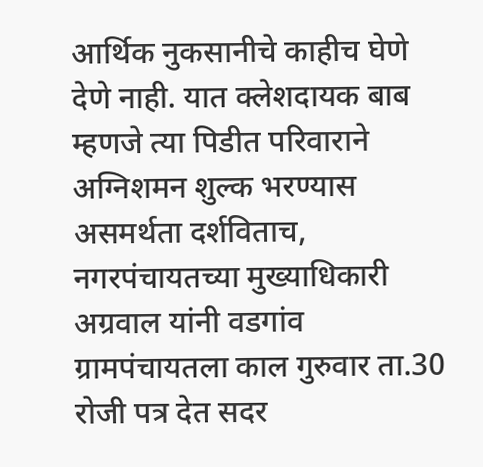आर्थिक नुकसानीचे काहीच घेणे देणे नाही. यात क्लेशदायक बाब म्हणजे त्या पिडीत परिवाराने अग्निशमन शुल्क भरण्यास असमर्थता दर्शविताच, नगरपंचायतच्या मुख्याधिकारी अग्रवाल यांनी वडगांव ग्रामपंचायतला काल गुरुवार ता.30 रोजी पत्र देत सदर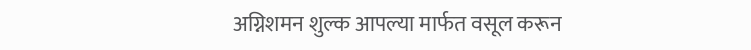अग्निशमन शुल्क आपल्या मार्फत वसूल करून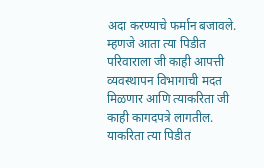अदा करण्याचे फर्मान बजावले. म्हणजे आता त्या पिडीत परिवाराला जी काही आपत्ती व्यवस्थापन विभागाची मदत मिळणार आणि त्याकरिता जी काही कागदपत्रे लागतील. याकरिता त्या पिडीत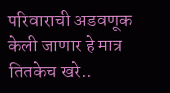परिवाराची अडवणूक केली जाणार हे मात्र तितकेच खरे..